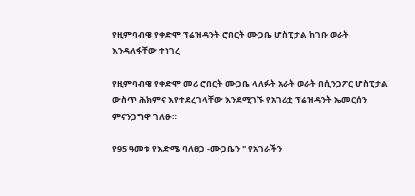የዚምባብዌ የቀድሞ ፕሬዝዳንት ሮበርት ሙጋቤ ሆስፒታል ከገቡ ወራት እንዳለፋቸው ተነገረ

የዚምባብዌ የቀድሞ መሪ ሮበርት ሙጋቤ ላለፉት አራት ወራት በሲንጋፖር ሆስፒታል ውስጥ ሕክምና እየተደረገላቸው እንደሚገኙ የአገሪቷ ፕሬዝዳንት ኤመርሰን ምናንጋግዋ ገለፁ።

የ95 ዓመቱ የእድሜ ባለፀጋ -ሙጋቤን " የአገራችን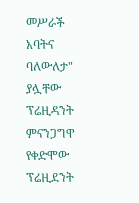መሥራች አባትና ባለውለታ" ያሏቸው ፕሬዚዳንት ምናንጋግዋ የቀድሞው ፕሬዚደንት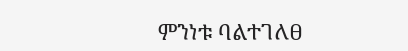ምንነቱ ባልተገለፀ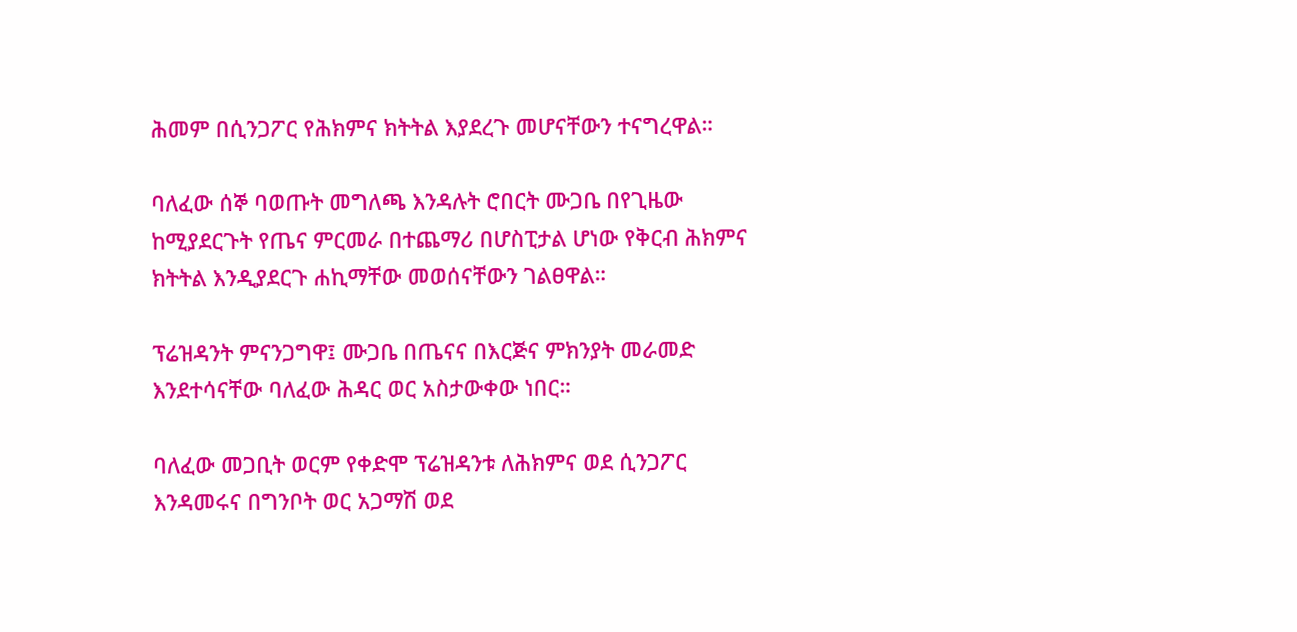ሕመም በሲንጋፖር የሕክምና ክትትል እያደረጉ መሆናቸውን ተናግረዋል።

ባለፈው ሰኞ ባወጡት መግለጫ እንዳሉት ሮበርት ሙጋቤ በየጊዜው ከሚያደርጉት የጤና ምርመራ በተጨማሪ በሆስፒታል ሆነው የቅርብ ሕክምና ክትትል እንዲያደርጉ ሐኪማቸው መወሰናቸውን ገልፀዋል።

ፕሬዝዳንት ምናንጋግዋ፤ ሙጋቤ በጤናና በእርጅና ምክንያት መራመድ እንደተሳናቸው ባለፈው ሕዳር ወር አስታውቀው ነበር።

ባለፈው መጋቢት ወርም የቀድሞ ፕሬዝዳንቱ ለሕክምና ወደ ሲንጋፖር እንዳመሩና በግንቦት ወር አጋማሽ ወደ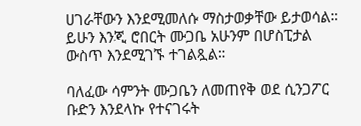ሀገራቸውን እንደሚመለሱ ማስታወቃቸው ይታወሳል። ይሁን እንጂ ሮበርት ሙጋቤ አሁንም በሆስፒታል ውስጥ እንደሚገኙ ተገልጿል።

ባለፈው ሳምንት ሙጋቤን ለመጠየቅ ወደ ሲንጋፖር ቡድን እንደላኩ የተናገሩት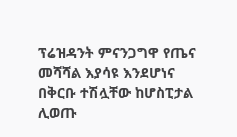ፕሬዝዳንት ምናንጋግዋ የጤና መሻሻል እያሳዩ እንደሆነና በቅርቡ ተሽሏቸው ከሆስፒታል ሊወጡ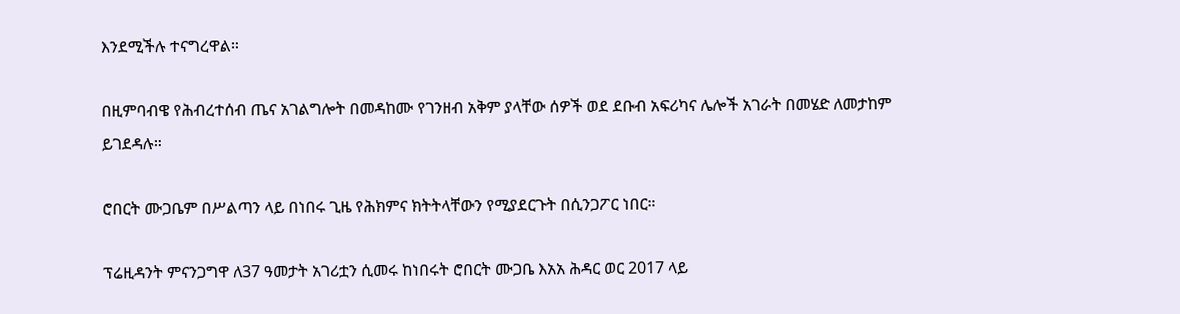እንደሚችሉ ተናግረዋል።

በዚምባብዌ የሕብረተሰብ ጤና አገልግሎት በመዳከሙ የገንዘብ አቅም ያላቸው ሰዎች ወደ ደቡብ አፍሪካና ሌሎች አገራት በመሄድ ለመታከም ይገደዳሉ።

ሮበርት ሙጋቤም በሥልጣን ላይ በነበሩ ጊዜ የሕክምና ክትትላቸውን የሚያደርጉት በሲንጋፖር ነበር።

ፕሬዚዳንት ምናንጋግዋ ለ37 ዓመታት አገሪቷን ሲመሩ ከነበሩት ሮበርት ሙጋቤ እአአ ሕዳር ወር 2017 ላይ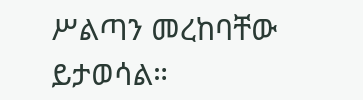ሥልጣን መረከባቸው ይታወሳል።